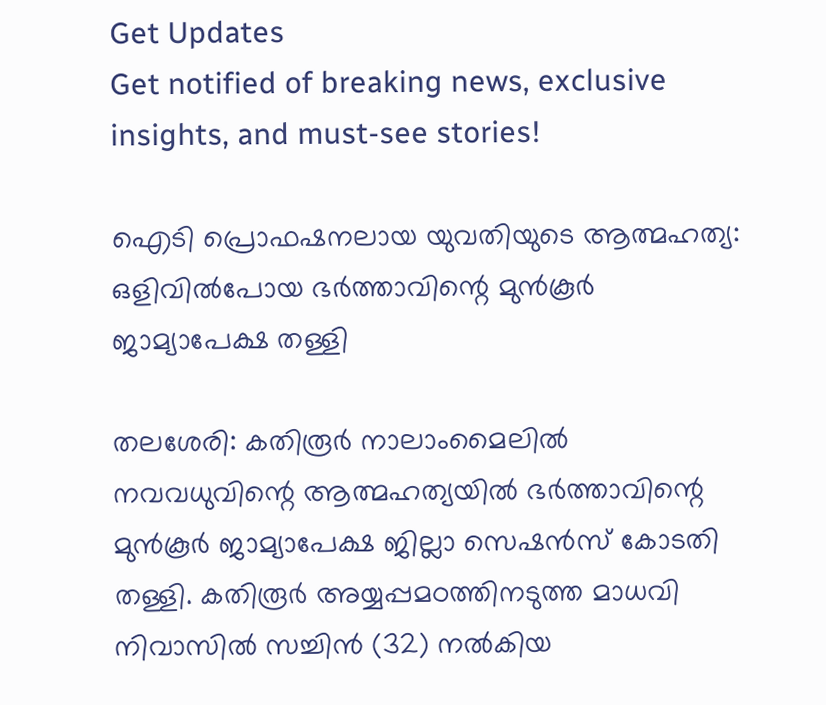Get Updates
Get notified of breaking news, exclusive insights, and must-see stories!

ഐടി പ്രൊഫഷനലായ യുവതിയുടെ ആത്മഹത്യ: ഒളിവില്‍പോയ ഭര്‍ത്താവിന്റെ മുന്‍കൂര്‍ ജാമ്യാപേക്ഷ തള്ളി

തലശേരി: കതിരൂര്‍ നാലാംമൈലില്‍ നവവധുവിന്റെ ആത്മഹത്യയില്‍ ഭര്‍ത്താവിന്റെ മുന്‍കൂര്‍ ജാമ്യാപേക്ഷ ജില്ലാ സെഷന്‍സ് കോടതി തള്ളി. കതിരൂര്‍ അയ്യപ്പമഠത്തിനടുത്ത മാധവി നിവാസില്‍ സച്ചിന്‍ (32) നല്‍കിയ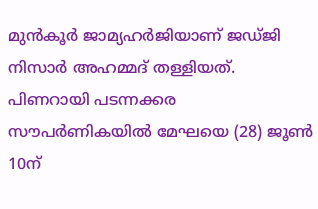മുന്‍കൂര്‍ ജാമ്യഹര്‍ജിയാണ് ജഡ്ജി നിസാര്‍ അഹമ്മദ് തള്ളിയത്. പിണറായി പടന്നക്കര സൗപര്‍ണികയില്‍ മേഘയെ (28) ജൂണ്‍ 10ന്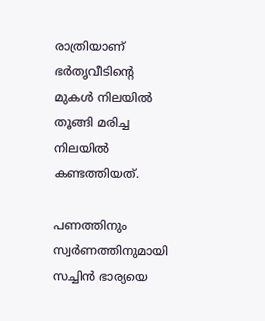രാത്രിയാണ് ഭര്‍തൃവീടിന്റെ മുകള്‍ നിലയില്‍ തൂങ്ങി മരിച്ച നിലയില്‍ കണ്ടത്തിയത്.

പണത്തിനും സ്വര്‍ണത്തിനുമായി സച്ചിന്‍ ഭാര്യയെ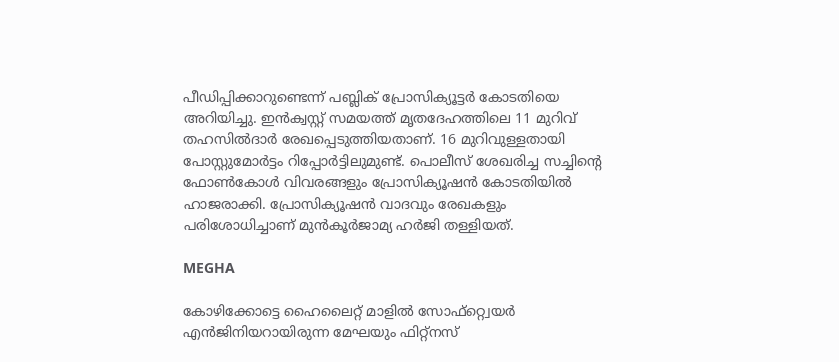പീഡിപ്പിക്കാറുണ്ടെന്ന് പബ്ലിക് പ്രോസിക്യൂട്ടര്‍ കോടതിയെ അറിയിച്ചു. ഇന്‍ക്വസ്റ്റ് സമയത്ത് മൃതദേഹത്തിലെ 11 മുറിവ് തഹസില്‍ദാര്‍ രേഖപ്പെടുത്തിയതാണ്. 16 മുറിവുള്ളതായി പോസ്റ്റുമോര്‍ട്ടം റിപ്പോര്‍ട്ടിലുമുണ്ട്. പൊലീസ് ശേഖരിച്ച സച്ചിന്റെ ഫോണ്‍കോള്‍ വിവരങ്ങളും പ്രോസിക്യൂഷന്‍ കോടതിയില്‍ ഹാജരാക്കി. പ്രോസിക്യൂഷന്‍ വാദവും രേഖകളും പരിശോധിച്ചാണ് മുന്‍കൂര്‍ജാമ്യ ഹര്‍ജി തള്ളിയത്.

MEGHA

കോഴിക്കോട്ടെ ഹൈലൈറ്റ് മാളില്‍ സോഫ്റ്റ്വെയര്‍ എന്‍ജിനിയറായിരുന്ന മേഘയും ഫിറ്റ്നസ്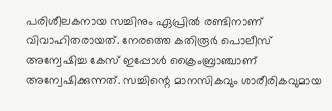പരിശീലകനായ സച്ചിനും ഏപ്രില്‍ രണ്ടിനാണ് വിവാഹിതരായത്. നേരത്തെ കതിരൂര്‍ പൊലീസ് അന്വേഷിച്ച കേസ് ഇപ്പോള്‍ ക്രൈംബ്രാഞ്ചാണ് അന്വേഷിക്കുന്നത്. സച്ചിന്റെ മാനസികവും ശാരീരികവുമായ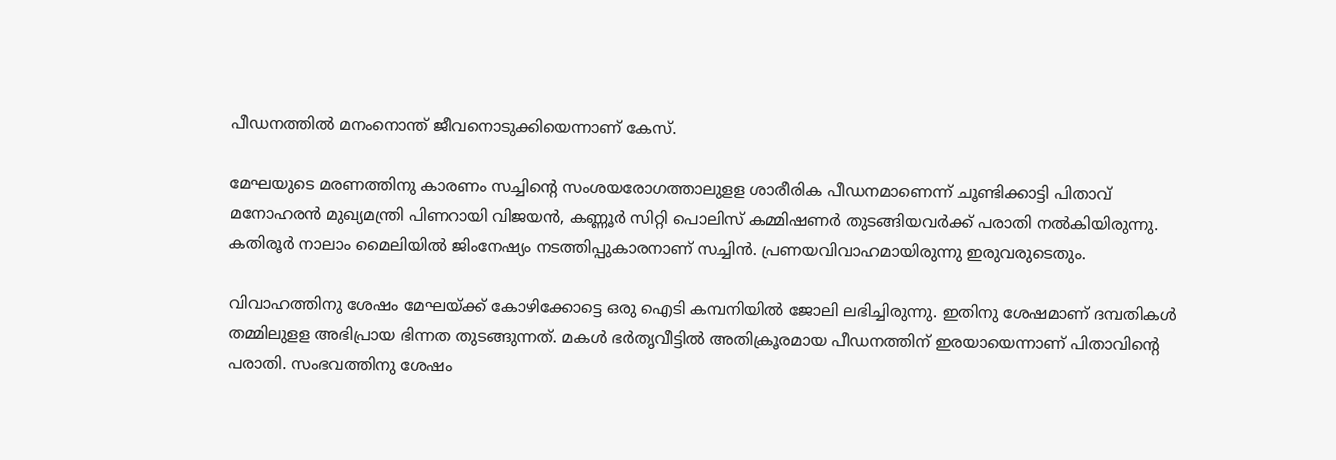പീഡനത്തില്‍ മനംനൊന്ത് ജീവനൊടുക്കിയെന്നാണ് കേസ്.

മേഘയുടെ മരണത്തിനു കാരണം സച്ചിന്റെ സംശയരോഗത്താലുളള ശാരീരിക പീഡനമാണെന്ന് ചൂണ്ടിക്കാട്ടി പിതാവ് മനോഹരന്‍ മുഖ്യമന്ത്രി പിണറായി വിജയന്‍, കണ്ണൂര്‍ സിറ്റി പൊലിസ് കമ്മിഷണര്‍ തുടങ്ങിയവര്‍ക്ക് പരാതി നല്‍കിയിരുന്നു. കതിരൂര്‍ നാലാം മൈലിയില്‍ ജിംനേഷ്യം നടത്തിപ്പുകാരനാണ് സച്ചിന്‍. പ്രണയവിവാഹമായിരുന്നു ഇരുവരുടെതും.

വിവാഹത്തിനു ശേഷം മേഘയ്ക്ക് കോഴിക്കോട്ടെ ഒരു ഐടി കമ്പനിയില്‍ ജോലി ലഭിച്ചിരുന്നു. ഇതിനു ശേഷമാണ് ദമ്പതികള്‍ തമ്മിലുളള അഭിപ്രായ ഭിന്നത തുടങ്ങുന്നത്. മകള്‍ ഭര്‍തൃവീട്ടില്‍ അതിക്രൂരമായ പീഡനത്തിന് ഇരയായെന്നാണ് പിതാവിന്റെ പരാതി. സംഭവത്തിനു ശേഷം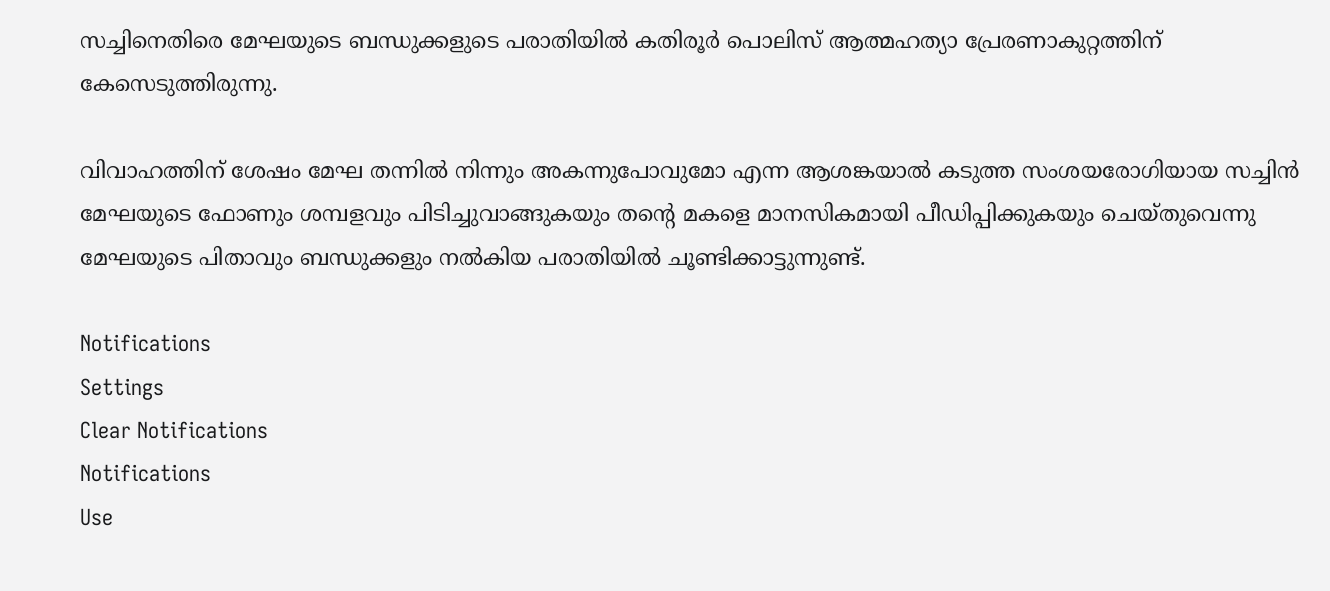സച്ചിനെതിരെ മേഘയുടെ ബന്ധുക്കളുടെ പരാതിയില്‍ കതിരൂര്‍ പൊലിസ് ആത്മഹത്യാ പ്രേരണാകുറ്റത്തിന് കേസെടുത്തിരുന്നു.

വിവാഹത്തിന് ശേഷം മേഘ തന്നില്‍ നിന്നും അകന്നുപോവുമോ എന്ന ആശങ്കയാല്‍ കടുത്ത സംശയരോഗിയായ സച്ചിന്‍ മേഘയുടെ ഫോണും ശമ്പളവും പിടിച്ചുവാങ്ങുകയും തന്റെ മകളെ മാനസികമായി പീഡിപ്പിക്കുകയും ചെയ്തുവെന്നു മേഘയുടെ പിതാവും ബന്ധുക്കളും നല്‍കിയ പരാതിയില്‍ ചൂണ്ടിക്കാട്ടുന്നുണ്ട്.

Notifications
Settings
Clear Notifications
Notifications
Use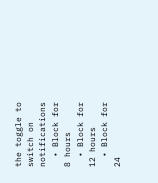the toggle to switch on notifications
  • Block for 8 hours
  • Block for 12 hours
  • Block for 24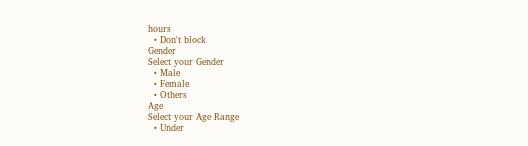hours
  • Don't block
Gender
Select your Gender
  • Male
  • Female
  • Others
Age
Select your Age Range
  • Under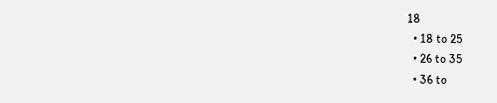18
  • 18 to 25
  • 26 to 35
  • 36 to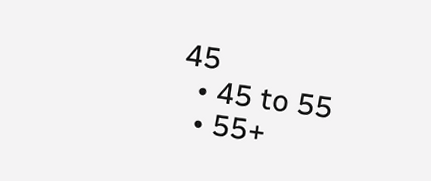45
  • 45 to 55
  • 55+